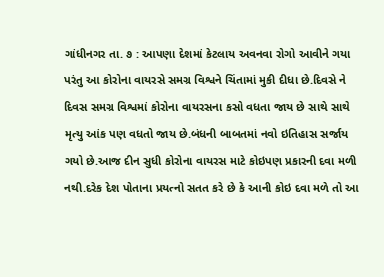ગાંધીનગર તા. ૭ : આપણા દેશમાં કેટલાય અવનવા રોગો આવીને ગયા પરંતુ આ કોરોના વાયરસે સમગ્ર વિશ્વને ચિંતામાં મુકી દીધા છે.દિવસે ને દિવસ સમગ્ર વિશ્વમાં કોરોના વાયરસના કસો વધતા જાય છે સાથે સાથે મૃત્યુ આંક પણ વધતો જાય છે.બંધની બાબતમાં નવો ઇતિહાસ સર્જાય ગયો છે.આજ દીન સુધી કોરોના વાયરસ માટે કોઇપણ પ્રકારની દવા મળી નથી.દરેક દેશ પોતાના પ્રયત્નો સતત કરે છે કે આની કોઇ દવા મળે તો આ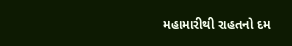મહામારીથી રાહતનો દમ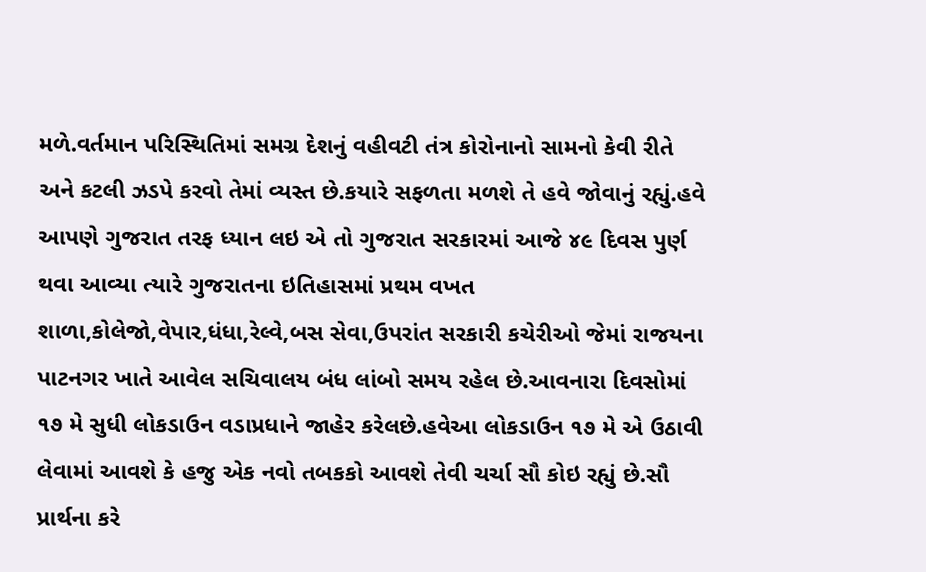મળે.વર્તમાન પરિસ્થિતિમાં સમગ્ર દેશનું વહીવટી તંત્ર કોરોનાનો સામનો કેવી રીતે અને કટલી ઝડપે કરવો તેમાં વ્યસ્ત છે.કયારે સફળતા મળશે તે હવે જોવાનું રહ્યું.હવે આપણે ગુજરાત તરફ ધ્યાન લઇ એ તો ગુજરાત સરકારમાં આજે ૪૯ દિવસ પુર્ણ થવા આવ્યા ત્યારે ગુજરાતના ઇતિહાસમાં પ્રથમ વખત શાળા,કોલેજો,વેપાર,ધંધા,રેલ્વે,બસ સેવા,ઉપરાંત સરકારી કચેરીઓ જેમાં રાજયના પાટનગર ખાતે આવેલ સચિવાલય બંધ લાંબો સમય રહેલ છે.આવનારા દિવસોમાં ૧૭ મે સુધી લોકડાઉન વડાપ્રધાને જાહેર કરેલછે.હવેઆ લોકડાઉન ૧૭ મે એ ઉઠાવી લેવામાં આવશે કે હજુ એક નવો તબકકો આવશે તેવી ચર્ચા સૌ કોઇ રહ્યું છે.સૌ પ્રાર્થના કરે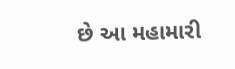છે આ મહામારી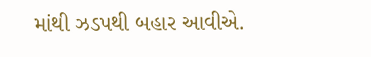માંથી ઝડપથી બહાર આવીએ.